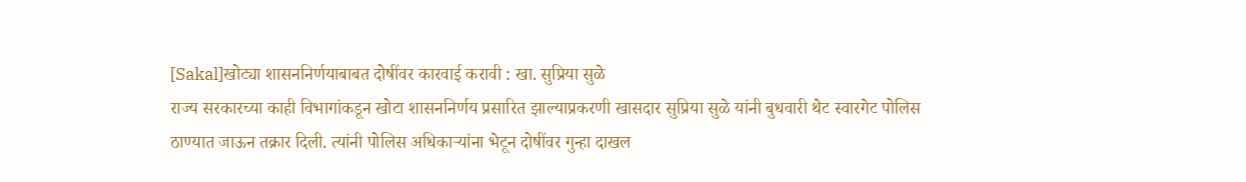[Sakal]खोट्या शासननिर्णयाबाबत दोषींवर कारवाई करावी : खा. सुप्रिया सुळे
राज्य सरकारच्या काही विभागांकडून खोटा शासननिर्णय प्रसारित झाल्याप्रकरणी खासदार सुप्रिया सुळे यांनी बुधवारी थेट स्वारगेट पोलिस ठाण्यात जाऊन तक्रार दिली. त्यांनी पोलिस अधिकाऱ्यांना भेटून दोषींवर गुन्हा दाखल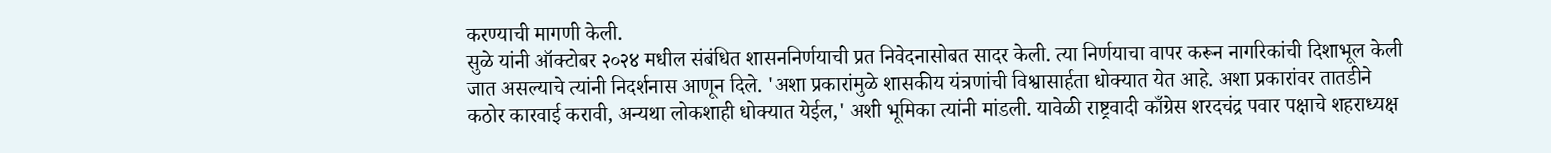करण्याची मागणी केली.
सुळे यांनी ऑक्टोबर २०२४ मधील संबंधित शासननिर्णयाची प्रत निवेदनासोबत सादर केली. त्या निर्णयाचा वापर करून नागरिकांची दिशाभूल केली जात असल्याचे त्यांनी निदर्शनास आणून दिले. 'अशा प्रकारांमुळे शासकीय यंत्रणांची विश्वासार्हता धोक्यात येत आहे. अशा प्रकारांवर तातडीने कठोर कारवाई करावी, अन्यथा लोकशाही धोक्यात येईल,' अशी भूमिका त्यांनी मांडली. यावेळी राष्ट्रवादी काँग्रेस शरदचंद्र पवार पक्षाचे शहराध्यक्ष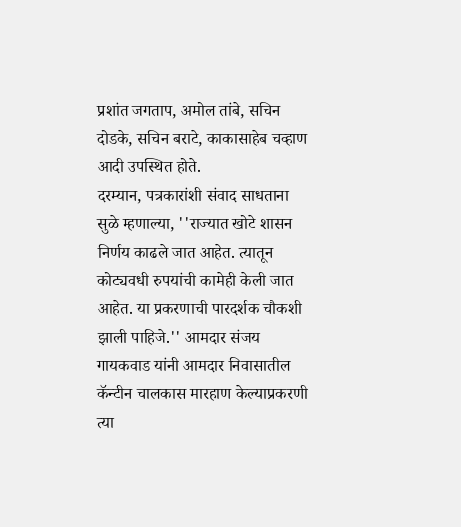प्रशांत जगताप, अमोल तांबे, सचिन दोडके, सचिन बराटे, काकासाहेब चव्हाण आदी उपस्थित होते.
दरम्यान, पत्रकारांशी संवाद साधताना सुळे म्हणाल्या, ''राज्यात खोटे शासन निर्णय काढले जात आहेत. त्यातून कोट्यवधी रुपयांची कामेही केली जात आहेत. या प्रकरणाची पारदर्शक चौकशी झाली पाहिजे.'' आमदार संजय गायकवाड यांनी आमदार निवासातील कॅन्टीन चालकास मारहाण केल्याप्रकरणी त्या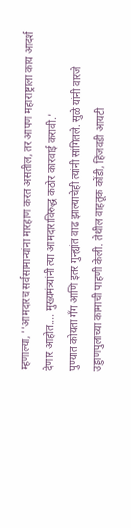म्हणाल्या, ''आमदारच सर्वसामान्यांना मारहाण करत असतील, तर आपण महाराष्ट्राला काय आदर्श देणार आहोत.... मुख्यमंत्र्यांनी त्या आमदाराविरुद्ध कठोर कारवाई करावी.'
पुण्यात कोयता गँग आणि इतर गुन्ह्यांत वाढ झाल्याचेही त्यांनी सांगितले. सुळे यांनी वारजे उड्डाणपुलाच्या कामाची पाहणी केली. तेथील वाहतूक कोंडी, हिंजवडी आयटी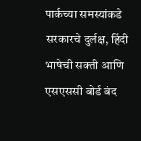पार्कच्या समस्यांकडे सरकारचे दुर्लक्ष, हिंदी भाषेची सक्ती आणि एसएससी बोर्ड बंद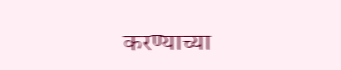करण्याच्या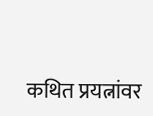कथित प्रयत्नांवर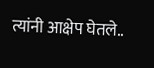त्यांनी आक्षेप घेतले..